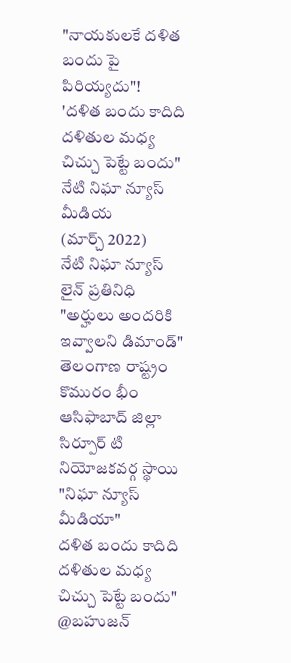"నాయకులకే దళిత బందు పై పిరియ్యదు"!
'దళిత బందు కాదిది దళితుల మధ్య చిచ్చు పెట్టే బందు"
నేటి నిఘా న్యూస్ మీడియ
(మార్చ్ 2022)
నేటి నిఘా న్యూస్ లైన్ ప్రతినిధి
"అర్హులు అందరికి ఇవ్వాలని డిమాండ్"
తెలంగాణ రాష్ట్రం కొమురం భీం ఆసిఫాబాద్ జిల్లా సిర్పూర్ టి నియోజకవర్గ స్థాయి
"నిఘా న్యూస్ మీడియా"
దళిత బందు కాదిది దళితుల మధ్య చిచ్చు పెట్టే బందు"
@బహుజన్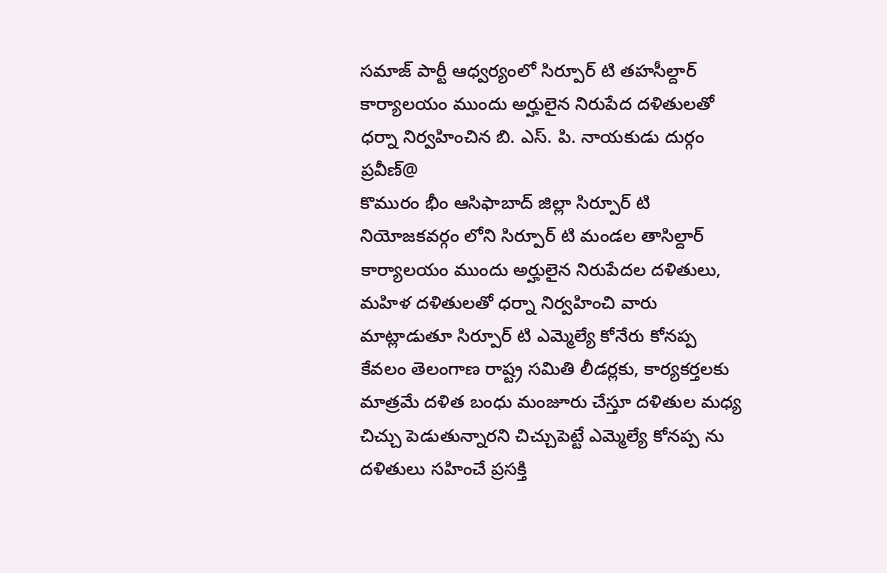సమాజ్ పార్టీ ఆధ్వర్యంలో సిర్పూర్ టి తహసీల్దార్ కార్యాలయం ముందు అర్హులైన నిరుపేద దళితులతో ధర్నా నిర్వహించిన బి. ఎస్. పి. నాయకుడు దుర్గం ప్రవీణ్@
కొమురం భీం ఆసిఫాబాద్ జిల్లా సిర్పూర్ టి నియోజకవర్గం లోని సిర్పూర్ టి మండల తాసిల్దార్ కార్యాలయం ముందు అర్హులైన నిరుపేదల దళితులు, మహిళ దళితులతో ధర్నా నిర్వహించి వారు మాట్లాడుతూ సిర్పూర్ టి ఎమ్మెల్యే కోనేరు కోనప్ప కేవలం తెలంగాణ రాష్ట్ర సమితి లీడర్లకు, కార్యకర్తలకు మాత్రమే దళిత బంధు మంజూరు చేస్తూ దళితుల మధ్య చిచ్చు పెడుతున్నారని చిచ్చుపెట్టే ఎమ్మెల్యే కోనప్ప ను దళితులు సహించే ప్రసక్తి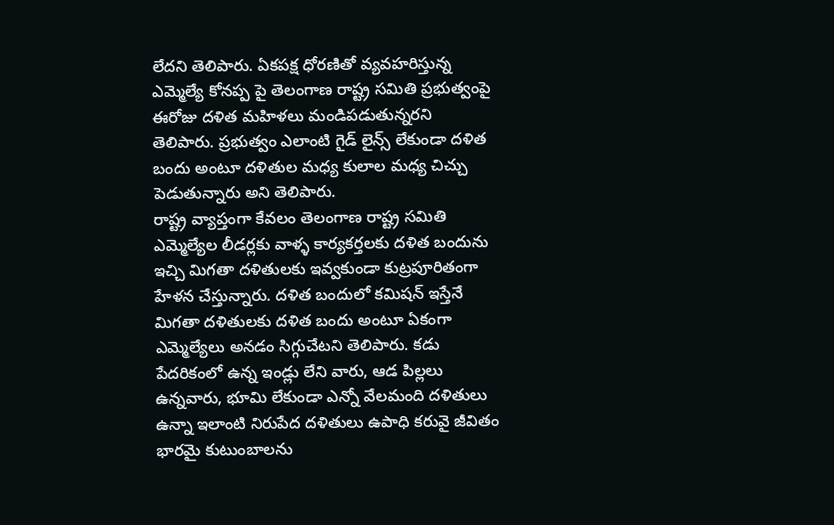లేదని తెలిపారు. ఏకపక్ష ధోరణితో వ్యవహరిస్తున్న ఎమ్మెల్యే కోనప్ప పై తెలంగాణ రాష్ట్ర సమితి ప్రభుత్వంపై ఈరోజు దళిత మహిళలు మండిపడుతున్నరని తెలిపారు. ప్రభుత్వం ఎలాంటి గైడ్ లైన్స్ లేకుండా దళిత బందు అంటూ దళితుల మధ్య కులాల మధ్య చిచ్చు పెడుతున్నారు అని తెలిపారు.
రాష్ట్ర వ్యాప్తంగా కేవలం తెలంగాణ రాష్ట్ర సమితి ఎమ్మెల్యేల లీడర్లకు వాళ్ళ కార్యకర్తలకు దళిత బందును ఇచ్చి మిగతా దళితులకు ఇవ్వకుండా కుట్రపూరితంగా హేళన చేస్తున్నారు. దళిత బందులో కమిషన్ ఇస్తేనే మిగతా దళితులకు దళిత బందు అంటూ ఏకంగా ఎమ్మెల్యేలు అనడం సిగ్గుచేటని తెలిపారు. కడు పేదరికంలో ఉన్న ఇండ్లు లేని వారు, ఆడ పిల్లలు ఉన్నవారు, భూమి లేకుండా ఎన్నో వేలమంది దళితులు ఉన్నా ఇలాంటి నిరుపేద దళితులు ఉపాధి కరువై జీవితం భారమై కుటుంబాలను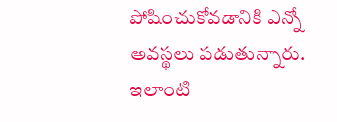పోషించుకోవడానికి ఎన్నో అవస్థలు పడుతున్నారు. ఇలాంటి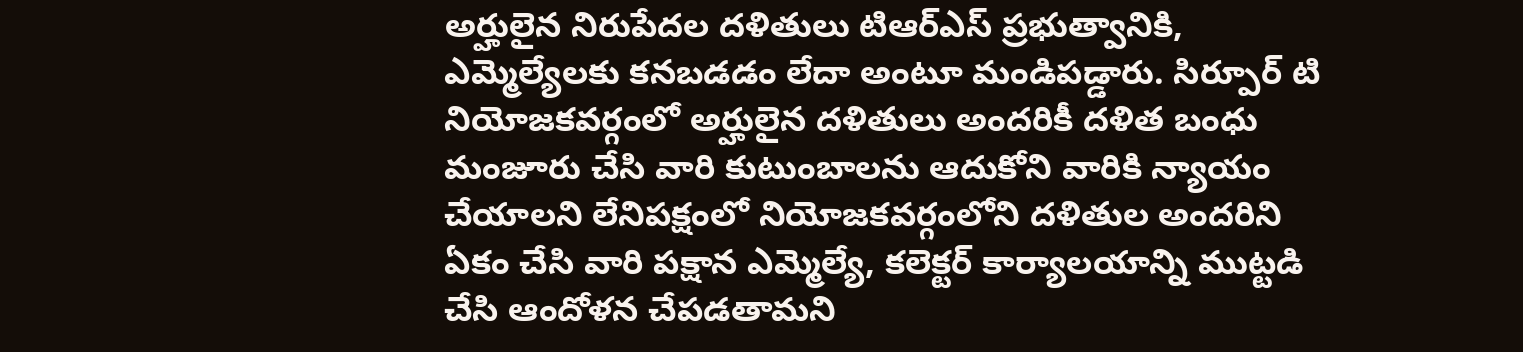అర్హులైన నిరుపేదల దళితులు టిఆర్ఎస్ ప్రభుత్వానికి, ఎమ్మెల్యేలకు కనబడడం లేదా అంటూ మండిపడ్డారు. సిర్పూర్ టి నియోజకవర్గంలో అర్హులైన దళితులు అందరికీ దళిత బంధు మంజూరు చేసి వారి కుటుంబాలను ఆదుకోని వారికి న్యాయం చేయాలని లేనిపక్షంలో నియోజకవర్గంలోని దళితుల అందరిని ఏకం చేసి వారి పక్షాన ఎమ్మెల్యే, కలెక్టర్ కార్యాలయాన్ని ముట్టడి చేసి ఆందోళన చేపడతామని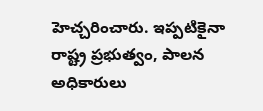హెచ్చరించారు. ఇప్పటికైనా రాష్ట్ర ప్రభుత్వం, పాలన అధికారులు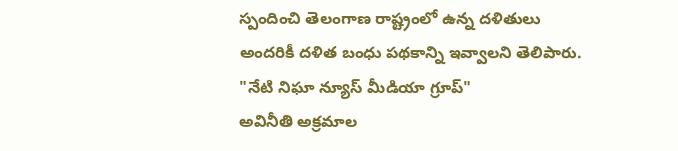స్పందించి తెలంగాణ రాష్ట్రంలో ఉన్న దళితులు అందరికీ దళిత బంధు పథకాన్ని ఇవ్వాలని తెలిపారు.
"నేటి నిఘా న్యూస్ మీడియా గ్రూప్"
అవినీతి అక్రమాల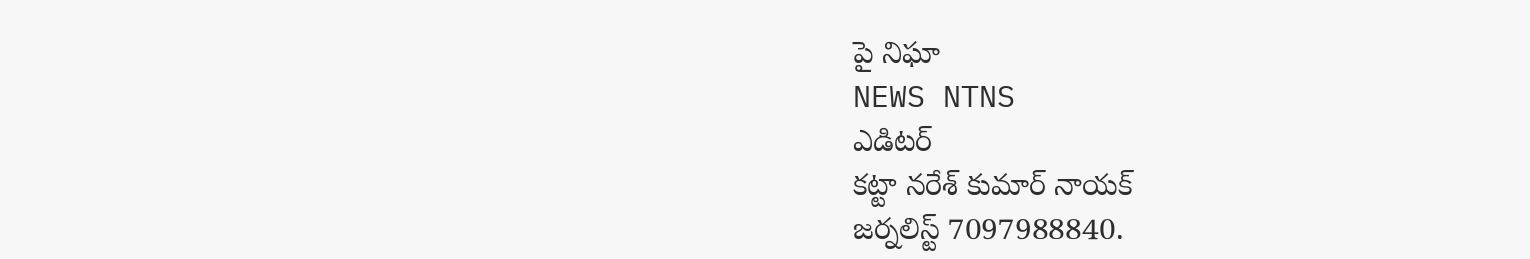పై నిఘా
NEWS NTNS
ఎడిటర్
కట్టా నరేశ్ కుమార్ నాయక్
జర్నలిస్ట్ 7097988840.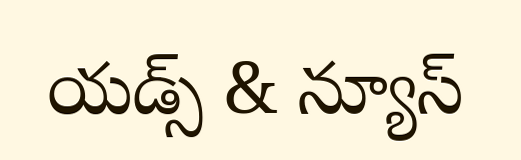యడ్స్ & న్యూస్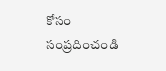కోసం సంప్రదించండి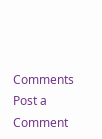Comments
Post a Comment